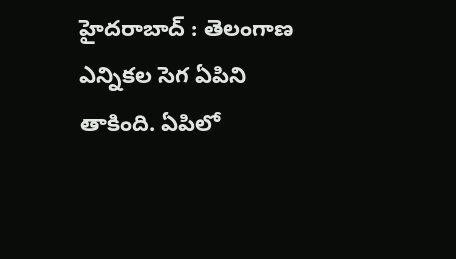హైదరాబాద్ : తెలంగాణ ఎన్నికల సెగ ఏపిని తాకింది. ఏపిలో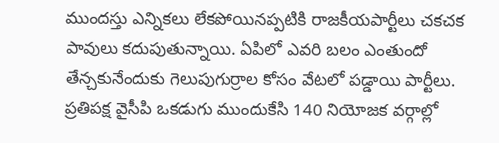ముందస్తు ఎన్నికలు లేకపోయినప్పటికి రాజకీయపార్టీలు చకచక పావులు కదుపుతున్నాయి. ఏపిలో ఎవరి బలం ఎంతుందో తేన్చకునేందుకు గెలుపుగుర్రాల కోసం వేటలో పడ్డాయి పార్టీలు. ప్రతిపక్ష వైసీపి ఒకడుగు ముందుకేసి 140 నియోజక వర్గాల్లో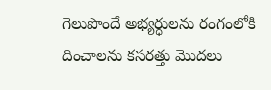గెలుపొందే అభ్యర్ధులను రంగంలోకి దించాలను కసరత్తు మొదలు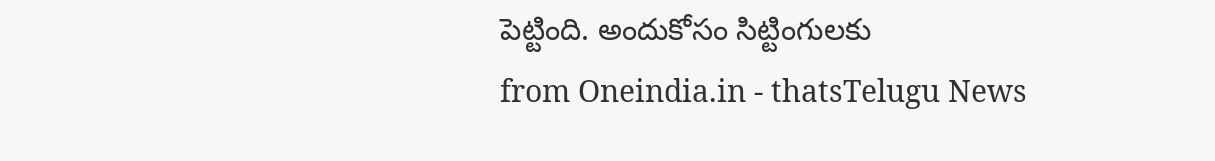పెట్టింది. అందుకోసం సిట్టింగులకు
from Oneindia.in - thatsTelugu News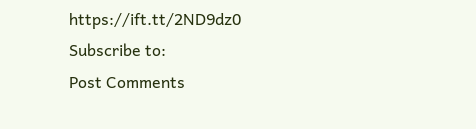https://ift.tt/2ND9dz0
Subscribe to:
Post Comments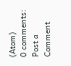(Atom)
0 comments:
Post a Comment